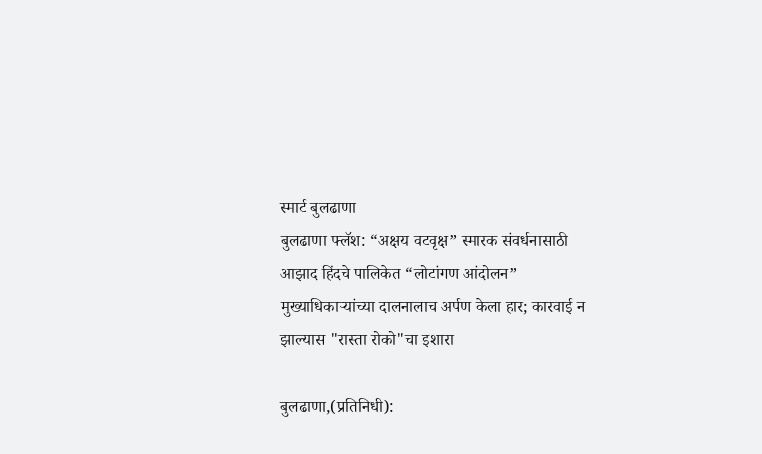स्मार्ट बुलढाणा
बुलढाणा फ्लॅश: “अक्षय वटवृक्ष” स्मारक संवर्धनासाठी आझाद हिंदचे पालिकेत “लोटांगण आंदोलन”
मुख्याधिकाऱ्यांच्या दालनालाच अर्पण केला हार; कारवाई न झाल्यास "रास्ता रोको"चा इशारा

बुलढाणा,(प्रतिनिधी):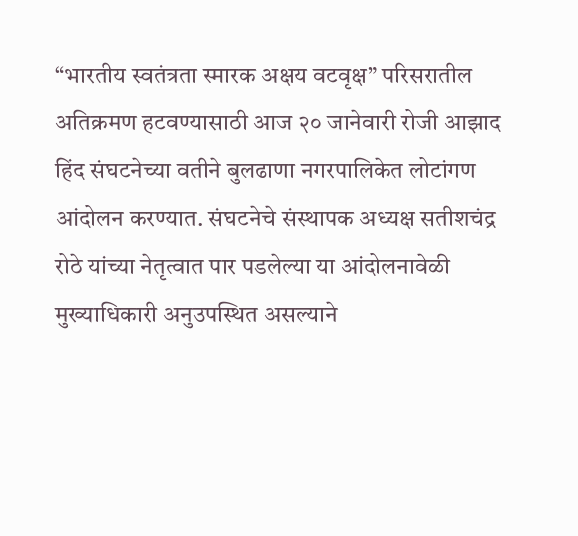“भारतीय स्वतंत्रता स्मारक अक्षय वटवृक्ष” परिसरातील अतिक्रमण हटवण्यासाठी आज २० जानेवारी रोजी आझाद हिंद संघटनेच्या वतीने बुलढाणा नगरपालिकेत लोटांगण आंदोलन करण्यात. संघटनेचे संस्थापक अध्यक्ष सतीशचंद्र रोठे यांच्या नेतृत्वात पार पडलेल्या या आंदोलनावेळी मुख्याधिकारी अनुउपस्थित असल्याने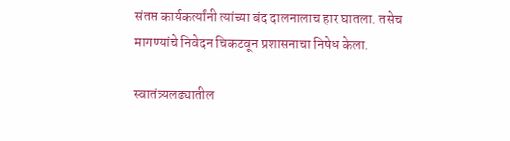संतप्त कार्यकर्त्यांनी त्यांच्या बंद दालनालाच हार घातला. तसेच मागण्यांचे निवेदन चिकटवून प्रशासनाचा निषेध केला.

स्वातंत्र्यलढ्यातील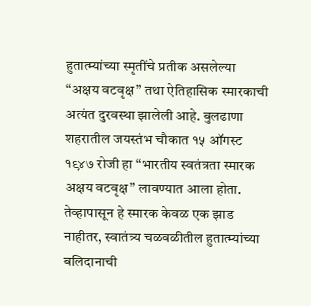हुतात्म्यांच्या स्मृतींचे प्रतीक असलेल्या “अक्षय वटवृक्ष” तथा ऐतिहासिक स्मारकाची अत्यंत दुरवस्था झालेली आहे. बुलढाणा शहरातील जयस्तंभ चौकात १५ ऑगस्ट १९४७ रोजी हा “भारतीय स्वतंत्रता स्मारक अक्षय वटवृक्ष” लावण्यात आला होता. तेव्हापासून हे स्मारक केवळ एक झाड नाहीतर, स्वातंत्र्य चळवळीतील हुतात्म्यांच्या बलिदानाची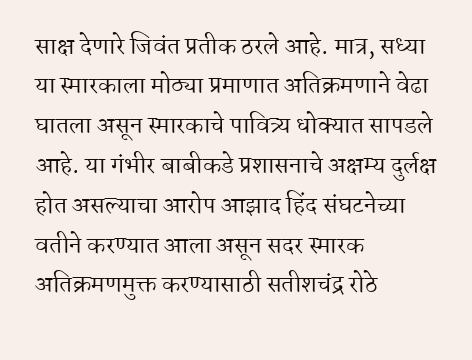साक्ष देणारे जिवंत प्रतीक ठरले आहे. मात्र, सध्या या स्मारकाला मोठ्या प्रमाणात अतिक्रमणाने वेढा घातला असून स्मारकाचे पावित्र्य धोक्यात सापडले आहे. या गंभीर बाबीकडे प्रशासनाचे अक्षम्य दुर्लक्ष होत असल्याचा आरोप आझाद हिंद संघटनेच्या वतीने करण्यात आला असून सदर स्मारक अतिक्रमणमुक्त करण्यासाठी सतीशचंद्र रोठे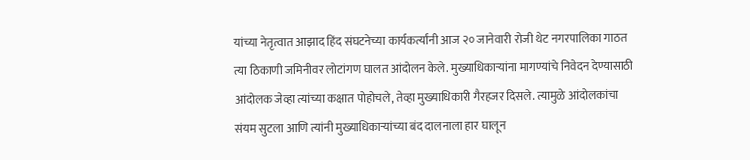यांच्या नेतृत्वात आझाद हिंद संघटनेच्या कार्यकर्त्यांनी आज २० जानेवारी रोजी थेट नगरपालिका गाठत त्या ठिकाणी जमिनीवर लोटांगण घालत आंदोलन केले. मुख्याधिकाऱ्यांना मागण्यांचे निवेदन देण्यासाठी आंदोलक जेव्हा त्यांच्या कक्षात पोहोचले, तेव्हा मुख्याधिकारी गैरहजर दिसले. त्यामुळे आंदोलकांचा संयम सुटला आणि त्यांनी मुख्याधिकाऱ्यांच्या बंद दालनाला हार घालून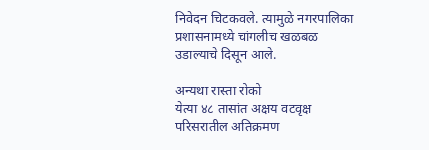निवेदन चिटकवले. त्यामुळे नगरपालिका प्रशासनामध्ये चांगलीच खळबळ उडाल्याचे दिसून आले.

अन्यथा रास्ता रोको
येत्या ४८ तासांत अक्षय वटवृक्ष परिसरातील अतिक्रमण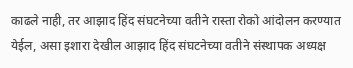काढले नाही, तर आझाद हिंद संघटनेच्या वतीने रास्ता रोको आंदोलन करण्यात येईल, असा इशारा देखील आझाद हिंद संघटनेच्या वतीने संस्थापक अध्यक्ष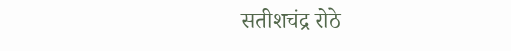सतीशचंद्र रोठे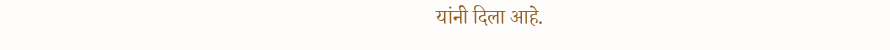यांनी दिला आहे.